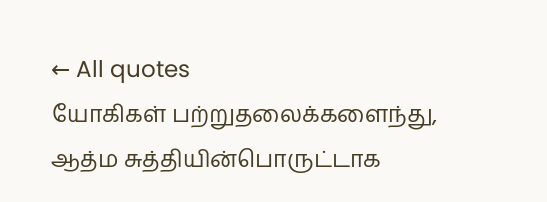← All quotes
யோகிகள் பற்றுதலைக்களைந்து, ஆத்ம சுத்தியின்பொருட்டாக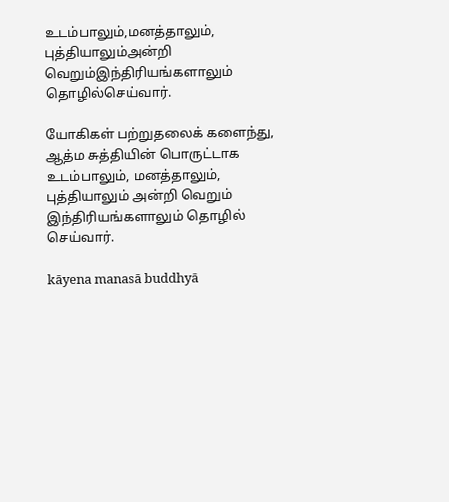உடம்பாலும்,மனத்தாலும், புத்தியாலும்அன்றி வெறும்இந்திரியங்களாலும் தொழில்செய்வார்.

யோகிகள் பற்றுதலைக் களைந்து, ஆத்ம சுத்தியின் பொருட்டாக உடம்பாலும், மனத்தாலும், புத்தியாலும் அன்றி வெறும் இந்திரியங்களாலும் தொழில் செய்வார்.

kāyena manasā buddhyā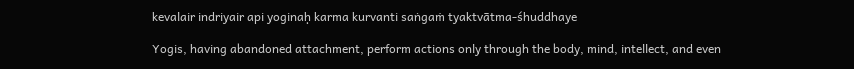kevalair indriyair api yoginaḥ karma kurvanti saṅgaṁ tyaktvātma-śhuddhaye

Yogis, having abandoned attachment, perform actions only through the body, mind, intellect, and even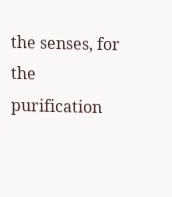the senses, for the purification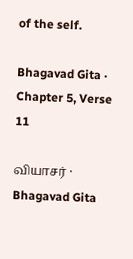of the self.

Bhagavad Gita · Chapter 5, Verse 11

வியாசர் · Bhagavad Gita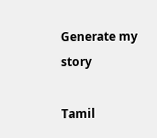Generate my story

Tamil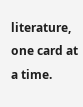literature, one card at a time.